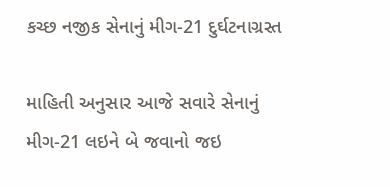કચ્છ નજીક સેનાનું મીગ-21 દુર્ઘટનાગ્રસ્ત

માહિતી અનુસાર આજે સવારે સેનાનું મીગ-21 લઇને બે જવાનો જઇ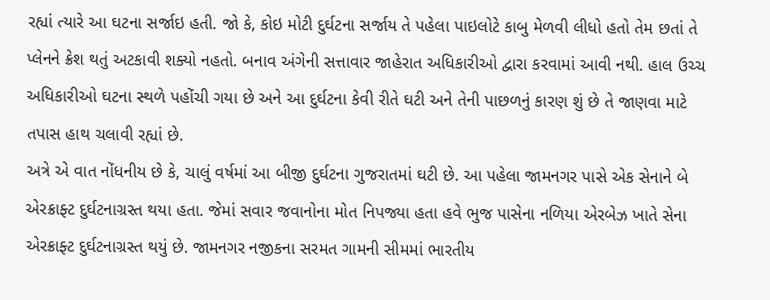રહ્યાં ત્યારે આ ઘટના સર્જાઇ હતી. જો કે, કોઇ મોટી દુર્ઘટના સર્જાય તે પહેલા પાઇલોટે કાબુ મેળવી લીધો હતો તેમ છતાં તે પ્લેનને ક્રેશ થતું અટકાવી શક્યો નહતો. બનાવ અંગેની સત્તાવાર જાહેરાત અધિકારીઓ દ્વારા કરવામાં આવી નથી. હાલ ઉચ્ચ અધિકારીઓ ઘટના સ્થળે પહોંચી ગયા છે અને આ દુર્ઘટના કેવી રીતે ઘટી અને તેની પાછળનું કારણ શું છે તે જાણવા માટે તપાસ હાથ ચલાવી રહ્યાં છે.
અત્રે એ વાત નોંધનીય છે કે, ચાલું વર્ષમાં આ બીજી દુર્ઘટના ગુજરાતમાં ઘટી છે. આ પહેલા જામનગર પાસે એક સેનાને બે એરક્રાફ્ટ દુર્ઘટનાગ્રસ્ત થયા હતા. જેમાં સવાર જવાનોના મોત નિપજ્યા હતા હવે ભુજ પાસેના નળિયા એરબેઝ ખાતે સેના એરક્રાફ્ટ દુર્ઘટનાગ્રસ્ત થયું છે. જામનગર નજીકના સરમત ગામની સીમમાં ભારતીય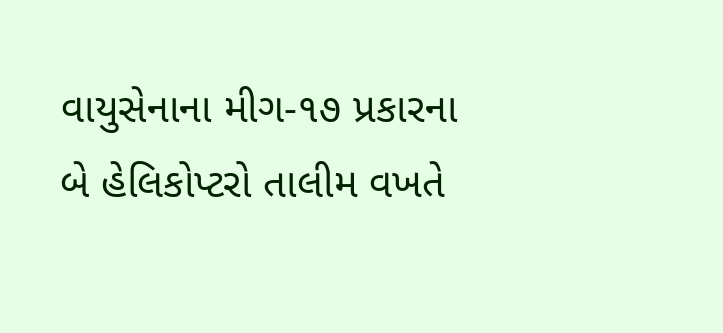વાયુસેનાના મીગ-૧૭ પ્રકારના બે હેલિકોપ્ટરો તાલીમ વખતે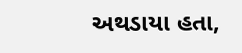અથડાયા હતા,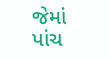જેમાં પાંચ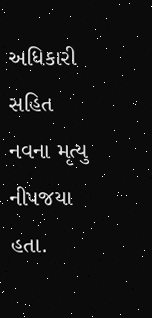અધિકારી સહિત નવના મૃત્યુ નીપજયા હતા.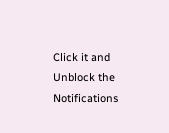Click it and Unblock the Notifications